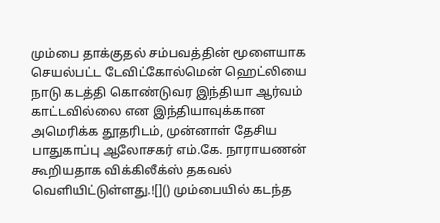மும்பை தாக்குதல் சம்பவத்தின் மூளையாக செயல்பட்ட டேவிட்கோல்மென் ஹெட்லியை நாடு கடத்தி கொண்டுவர இந்தியா ஆர்வம் காட்டவில்லை என இந்தியாவுக்கான அமெரிக்க தூதரிடம், முன்னாள் தேசிய பாதுகாப்பு ஆலோசகர் எம்.கே. நாராயணன் கூறியதாக விக்கிலீக்ஸ் தகவல் வெளியிட்டுள்ளது.![]() மும்பையில் கடந்த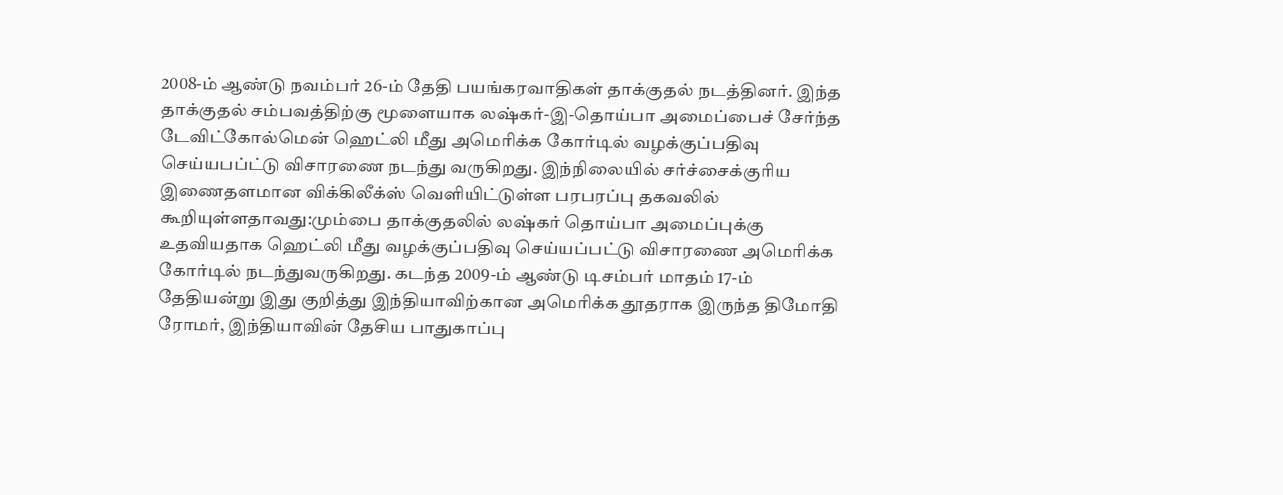2008-ம் ஆண்டு நவம்பர் 26-ம் தேதி பயங்கரவாதிகள் தாக்குதல் நடத்தினர். இந்த தாக்குதல் சம்பவத்திற்கு மூளையாக லஷ்கர்-இ-தொய்பா அமைப்பைச் சேர்ந்த டேவிட்கோல்மென் ஹெட்லி மீது அமெரிக்க கோர்டில் வழக்குப்பதிவு செய்யபப்ட்டு விசாரணை நடந்து வருகிறது. இந்நிலையில் சர்ச்சைக்குரிய இணைதளமான விக்கிலீக்ஸ் வெளியிட்டுள்ள பரபரப்பு தகவலில் கூறியுள்ளதாவது:மும்பை தாக்குதலில் லஷ்கர் தொய்பா அமைப்புக்கு உதவியதாக ஹெட்லி மீது வழக்குப்பதிவு செய்யப்பட்டு விசாரணை அமெரிக்க கோர்டில் நடந்துவருகிறது. கடந்த 2009-ம் ஆண்டு டிசம்பர் மாதம் 17-ம் தேதியன்று இது குறித்து இந்தியாவிற்கான அமெரிக்க தூதராக இருந்த திமோதி ரோமர், இந்தியாவின் தேசிய பாதுகாப்பு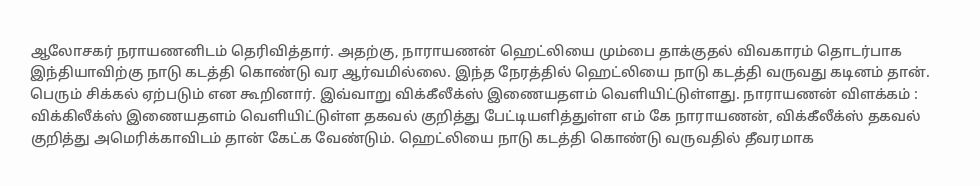ஆலோசகர் நராயணனிடம் தெரிவித்தார். அதற்கு, நாராயணன் ஹெட்லியை மும்பை தாக்குதல் விவகாரம் தொடர்பாக இந்தியாவிற்கு நாடு கடத்தி கொண்டு வர ஆர்வமில்லை. இந்த நேரத்தில் ஹெட்லியை நாடு கடத்தி வருவது கடினம் தான். பெரும் சிக்கல் ஏற்படும் என கூறினார். இவ்வாறு விக்கீலீக்ஸ் இணையதளம் வெளியிட்டுள்ளது. நாராயணன் விளக்கம் : விக்கிலீக்ஸ் இணையதளம் வெளியிட்டுள்ள தகவல் குறித்து பேட்டியளித்துள்ள எம் கே நாராயணன், விக்கீலீக்ஸ் தகவல் குறித்து அமெரிக்காவிடம் தான் கேட்க வேண்டும். ஹெட்லியை நாடு கடத்தி கொண்டு வருவதில் தீவரமாக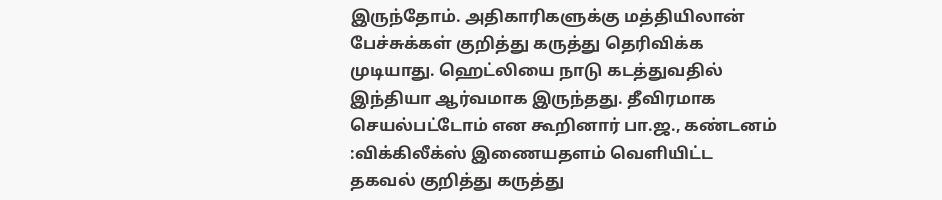இருந்தோம். அதிகாரிகளுக்கு மத்தியிலான் பேச்சுக்கள் குறித்து கருத்து தெரிவிக்க முடியாது. ஹெட்லியை நாடு கடத்துவதில் இந்தியா ஆர்வமாக இருந்தது. தீவிரமாக செயல்பட்டோம் என கூறினார் பா.ஜ., கண்டனம் :விக்கிலீக்ஸ் இணையதளம் வெளியிட்ட தகவல் குறித்து கருத்து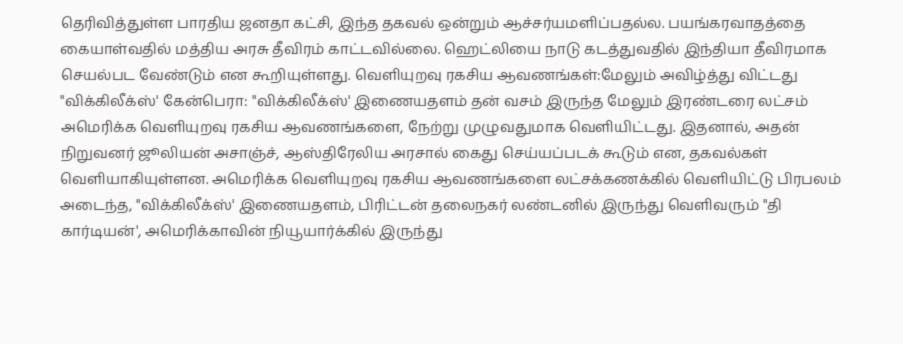தெரிவித்துள்ள பாரதிய ஜனதா கட்சி, இந்த தகவல் ஒன்றும் ஆச்சர்யமளிப்பதல்ல. பயங்கரவாதத்தை கையாள்வதில் மத்திய அரசு தீவிரம் காட்டவில்லை. ஹெட்லியை நாடு கடத்துவதில் இந்தியா தீவிரமாக செயல்பட வேண்டும் என கூறியுள்ளது. வெளியுறவு ரகசிய ஆவணங்கள்:மேலும் அவிழ்த்து விட்டது "விக்கிலீக்ஸ்' கேன்பெரா: "விக்கிலீக்ஸ்' இணையதளம் தன் வசம் இருந்த மேலும் இரண்டரை லட்சம் அமெரிக்க வெளியுறவு ரகசிய ஆவணங்களை, நேற்று முழுவதுமாக வெளியிட்டது. இதனால், அதன் நிறுவனர் ஜூலியன் அசாஞ்ச், ஆஸ்திரேலிய அரசால் கைது செய்யப்படக் கூடும் என, தகவல்கள் வெளியாகியுள்ளன. அமெரிக்க வெளியுறவு ரகசிய ஆவணங்களை லட்சக்கணக்கில் வெளியிட்டு பிரபலம் அடைந்த, "விக்கிலீக்ஸ்' இணையதளம், பிரிட்டன் தலைநகர் லண்டனில் இருந்து வெளிவரும் "தி கார்டியன்', அமெரிக்காவின் நியூயார்க்கில் இருந்து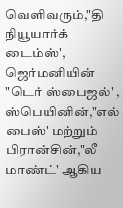வெளிவரும்,"தி நியூயார்க் டைம்ஸ்', ஜெர்மனியின் "டெர் ஸ்பைஜல்' , ஸ்பெயினின்,"எல் பைஸ்' மற்றும் பிரான்சின்,"லீ மாண்ட்' ஆகிய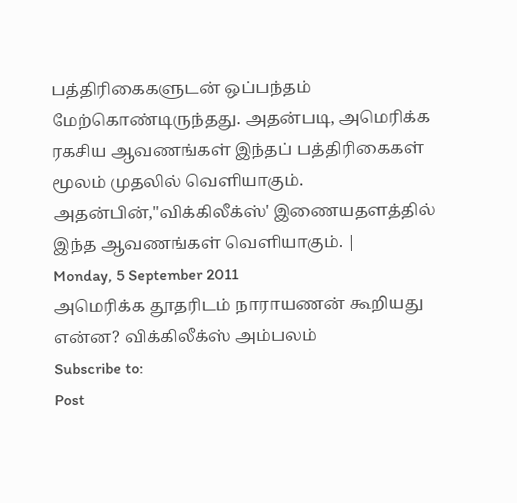பத்திரிகைகளுடன் ஒப்பந்தம் மேற்கொண்டிருந்தது. அதன்படி, அமெரிக்க ரகசிய ஆவணங்கள் இந்தப் பத்திரிகைகள் மூலம் முதலில் வெளியாகும். அதன்பின்,"விக்கிலீக்ஸ்' இணையதளத்தில் இந்த ஆவணங்கள் வெளியாகும். |
Monday, 5 September 2011
அமெரிக்க தூதரிடம் நாராயணன் கூறியது என்ன? விக்கிலீக்ஸ் அம்பலம்
Subscribe to:
Post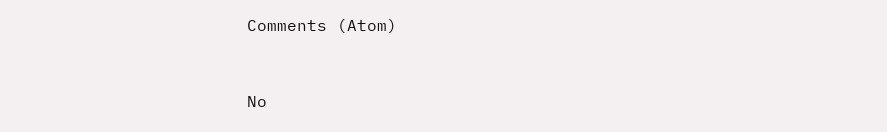Comments (Atom)


No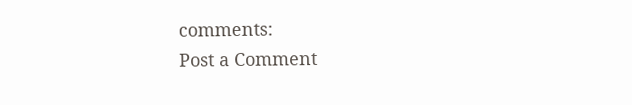comments:
Post a Comment